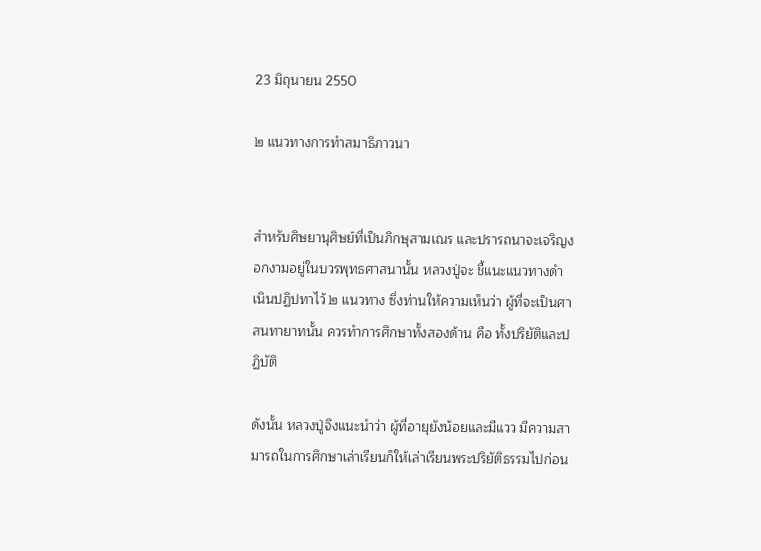23 มิถุนายน 2550

๒ แนวทางการทำสมาธิภาวนา


สำหรับศิษยานุศิษย์ที่เป็นภิกษุสามเณร และปรารถนาจะเจริญงอกงามอยู่ในบวรพุทธศาสนานั้น หลวงปู่จะ ชี้แนะแนวทางดำเนินปฏิปทาไว้ ๒ แนวทาง ซึ่งท่านให้ความเห็นว่า ผู้ที่จะเป็นศาสนทายาทนั้น ควรทำการศึกษาทั้งสองด้าน คือ ทั้งปริยัติและปฏิบัติ

ดังนั้น หลวงปู่จึงแนะนำว่า ผู้ที่อายุยังน้อยและมีแวว มีความสามารถในการศึกษาเล่าเรียนก็ให้เล่าเรียนพระปริยัติธรรมไปก่อน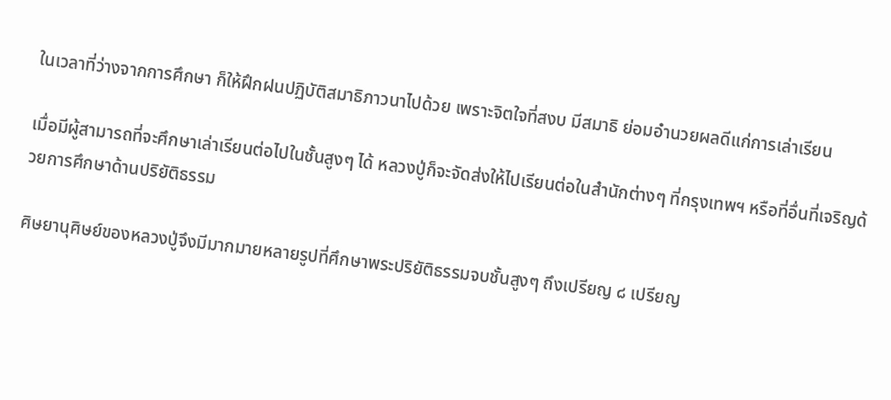ในเวลาที่ว่างจากการศึกษา ก็ให้ฝึกฝนปฏิบัติสมาธิภาวนาไปด้วย เพราะจิตใจที่สงบ มีสมาธิ ย่อมอำนวยผลดีแก่การเล่าเรียน

เมื่อมีผู้สามารถที่จะศึกษาเล่าเรียนต่อไปในชั้นสูงๆ ได้ หลวงปู่ก็จะจัดส่งให้ไปเรียนต่อในสำนักต่างๆ ที่กรุงเทพฯ หรือที่อื่นที่เจริญด้วยการศึกษาด้านปริยัติธรรม

ศิษยานุศิษย์ของหลวงปู่จึงมีมากมายหลายรูปที่ศึกษาพระปริยัติธรรมจบชั้นสูงๆ ถึงเปรียญ ๘ เปรียญ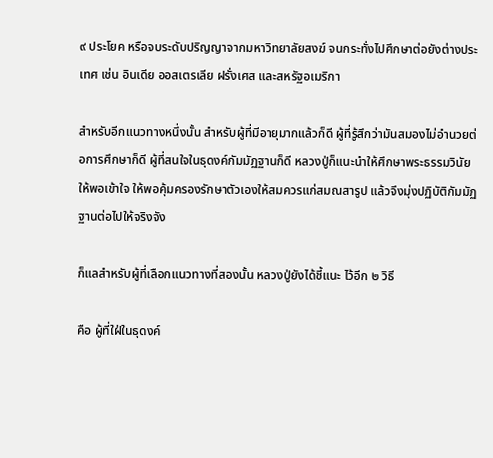๙ ประโยค หรือจบระดับปริญญาจากมหาวิทยาลัยสงฆ์ จนกระทั่งไปศึกษาต่อยังต่างประเทศ เช่น อินเดีย ออสเตรเลีย ฝรั่งเศส และสหรัฐอเมริกา

สำหรับอีกแนวทางหนึ่งนั้น สำหรับผู้ที่มีอายุมากแล้วก็ดี ผู้ที่รู้สึกว่ามันสมองไม่อำนวยต่อการศึกษาก็ดี ผู้ที่สนใจในธุดงค์กัมมัฏฐานก็ดี หลวงปู่ก็แนะนำให้ศึกษาพระธรรมวินัยให้พอเข้าใจ ให้พอคุ้มครองรักษาตัวเองให้สมควรแก่สมณสารูป แล้วจึงมุ่งปฏิบัติกัมมัฏฐานต่อไปให้จริงจัง

ก็แลสำหรับผู้ที่เลือกแนวทางที่สองนั้น หลวงปู่ยังได้ชี้แนะ ไว้อีก ๒ วิธี

คือ ผู้ที่ใฝ่ในธุดงค์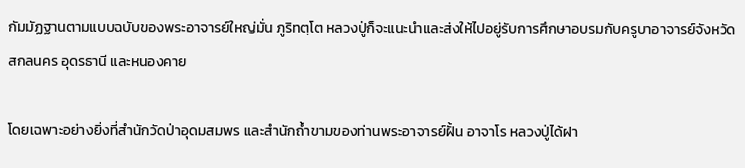กัมมัฏฐานตามแบบฉบับของพระอาจารย์ใหญ่มั่น ภูริทตฺโต หลวงปู่ก็จะแนะนำและส่งให้ไปอยู่รับการศึกษาอบรมกับครูบาอาจารย์จังหวัดสกลนคร อุดรธานี และหนองคาย

โดยเฉพาะอย่างยิ่งที่สำนักวัดป่าอุดมสมพร และสำนักถ้ำขามของท่านพระอาจารย์ฝั้น อาจาโร หลวงปู่ได้ฝา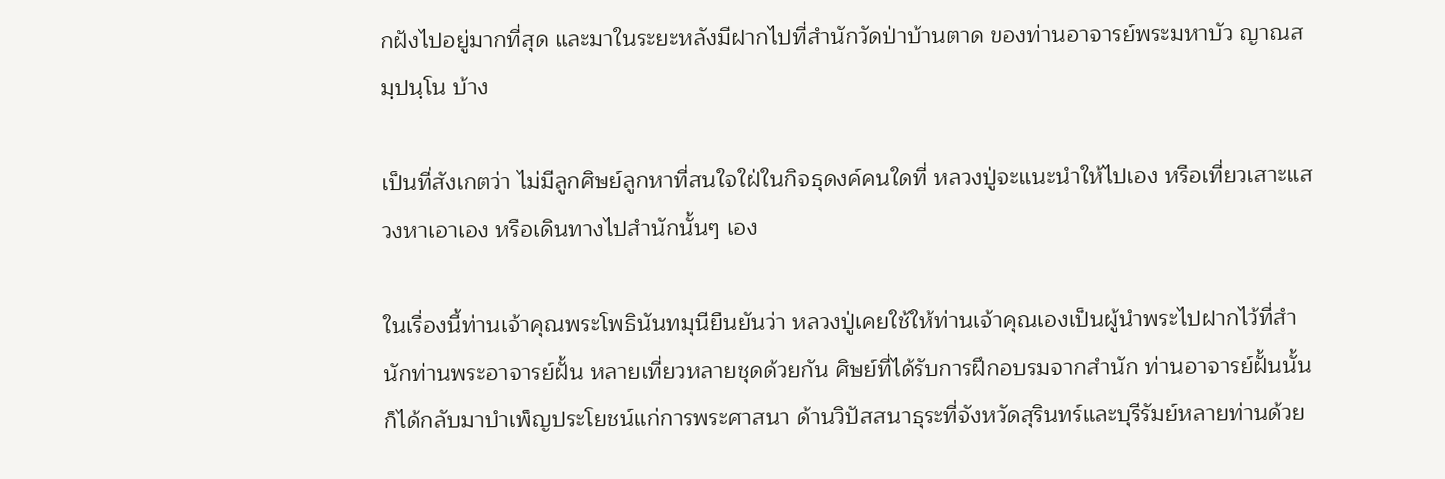กฝังไปอยู่มากที่สุด และมาในระยะหลังมีฝากไปที่สำนักวัดป่าบ้านตาด ของท่านอาจารย์พระมหาบัว ญาณสมฺปนฺโน บ้าง

เป็นที่สังเกตว่า ไม่มีลูกศิษย์ลูกหาที่สนใจใฝ่ในกิจธุดงค์คนใดที่ หลวงปู่จะแนะนำให้ไปเอง หรือเที่ยวเสาะแสวงหาเอาเอง หรือเดินทางไปสำนักนั้นๆ เอง

ในเรื่องนี้ท่านเจ้าคุณพระโพธินันทมุนียืนยันว่า หลวงปู่เคยใช้ให้ท่านเจ้าคุณเองเป็นผู้นำพระไปฝากไว้ที่สำนักท่านพระอาจารย์ฝั้น หลายเที่ยวหลายชุดด้วยกัน ศิษย์ที่ได้รับการฝึกอบรมจากสำนัก ท่านอาจารย์ฝั้นนั้นก็ได้กลับมาบำเพ็ญประโยชน์แก่การพระศาสนา ด้านวิปัสสนาธุระที่จังหวัดสุรินทร์และบุรีรัมย์หลายท่านด้วย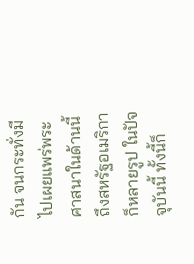กัน จนกระทั่งมีไปเผยแพร่พระศาสนาในด้านนี้ถึงสหรัฐอเมริกาก็หลายรูป ในปัจจุบันนี้ ทั้งนี้ก็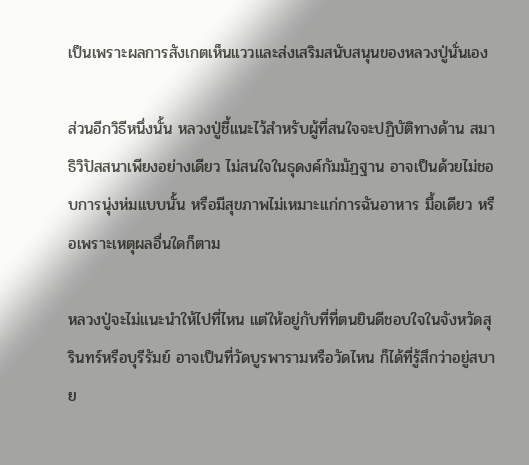เป็นเพราะผลการสังเกตเห็นแววและส่งเสริมสนับสนุนของหลวงปู่นั่นเอง

ส่วนอีกวิธีหนึ่งนั้น หลวงปู่ชี้แนะไว้สำหรับผู้ที่สนใจจะปฏิบัติทางด้าน สมาธิวิปัสสนาเพียงอย่างเดียว ไม่สนใจในธุดงค์กัมมัฏฐาน อาจเป็นด้วยไม่ชอบการนุ่งห่มแบบนั้น หรือมีสุขภาพไม่เหมาะแก่การฉันอาหาร มื้อเดียว หรือเพราะเหตุผลอื่นใดก็ตาม

หลวงปู่จะไม่แนะนำให้ไปที่ไหน แต่ให้อยู่กับที่ที่ตนยินดีชอบใจในจังหวัดสุรินทร์หรือบุรีรัมย์ อาจเป็นที่วัดบูรพารามหรือวัดไหน ก็ได้ที่รู้สึกว่าอยู่สบาย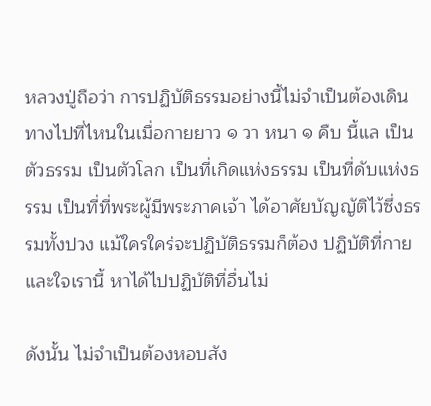หลวงปู่ถือว่า การปฏิบัติธรรมอย่างนี้ไม่จำเป็นต้องเดินทางไปที่ไหนในเมื่อกายยาว ๑ วา หนา ๑ คืบ นี้แล เป็นตัวธรรม เป็นตัวโลก เป็นที่เกิดแห่งธรรม เป็นที่ดับแห่งธรรม เป็นที่ที่พระผู้มีพระภาคเจ้า ได้อาศัยบัญญัติไว้ซึ่งธรรมทั้งปวง แม้ใครใคร่จะปฏิบัติธรรมก็ต้อง ปฏิบัติที่กายและใจเรานี้ หาได้ไปปฏิบัติที่อื่นไม่

ดังนั้น ไม่จำเป็นต้องหอบสัง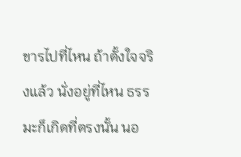ขารไปที่ไหน ถ้าตั้งใจจริงแล้ว นั่งอยู่ที่ไหน ธรรมะก็เกิดที่ตรงนั้น นอ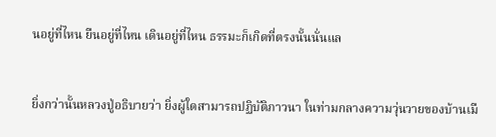นอยู่ที่ไหน ยืนอยู่ที่ไหน เดินอยู่ที่ไหน ธรรมะก็เกิดที่ตรงนั้นนั่นแล


ยิ่งกว่านั้นหลวงปู่อธิบายว่า ยิ่งผู้ใดสามารถปฏิบัติภาวนา ในท่ามกลางความวุ่นวายของบ้านเมื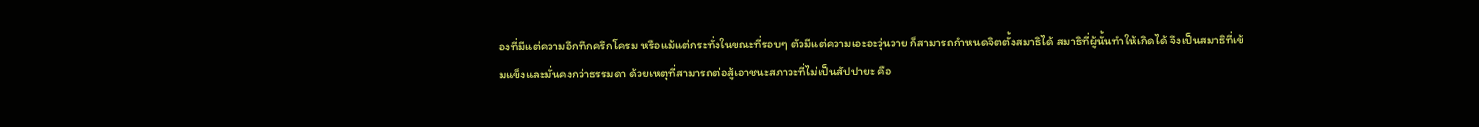องที่มีแต่ความอึกทึกครึกโครม หรือแม้แต่กระทั่งในขณะที่รอบๆ ตัวมีแต่ความเอะอะวุ่นวาย ก็สามารถกำหนดจิตตั้งสมาธิได้ สมาธิที่ผู้นั้นทำให้เกิดได้ จึงเป็นสมาธิที่เข้มแข็งและมั่นคงกว่าธรรมดา ด้วยเหตุที่สามารถต่อสู้เอาชนะสภาวะที่ไม่เป็นสัปปายะ คือ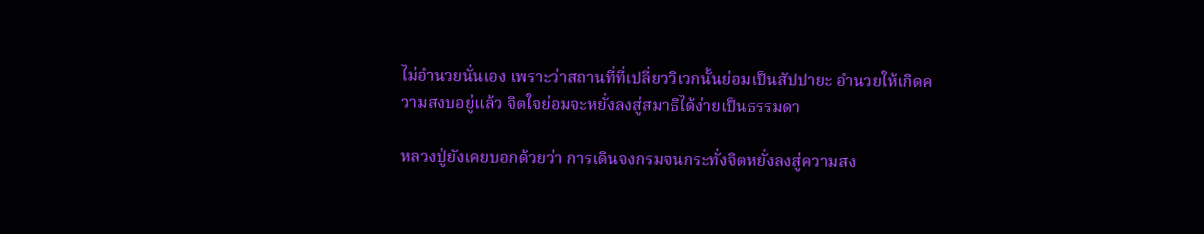ไม่อำนวยนั่นเอง เพราะว่าสถานที่ที่เปลี่ยววิเวกนั้นย่อมเป็นสัปปายะ อำนวยให้เกิดความสงบอยู่แล้ว จิตใจย่อมจะหยั่งลงสู่สมาธิได้ง่ายเป็นธรรมดา

หลวงปู่ยังเคยบอกด้วยว่า การเดินจงกรมจนกระทั่งจิตหยั่งลงสู่ความสง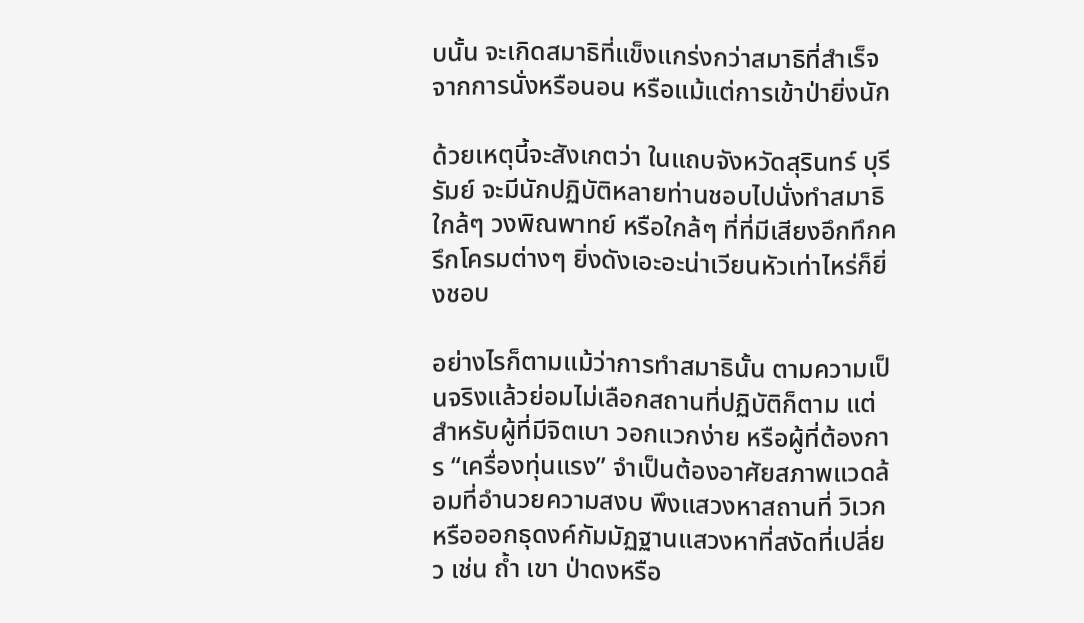บนั้น จะเกิดสมาธิที่แข็งแกร่งกว่าสมาธิที่สำเร็จ จากการนั่งหรือนอน หรือแม้แต่การเข้าป่ายิ่งนัก

ด้วยเหตุนี้จะสังเกตว่า ในแถบจังหวัดสุรินทร์ บุรีรัมย์ จะมีนักปฏิบัติหลายท่านชอบไปนั่งทำสมาธิใกล้ๆ วงพิณพาทย์ หรือใกล้ๆ ที่ที่มีเสียงอึกทึกครึกโครมต่างๆ ยิ่งดังเอะอะน่าเวียนหัวเท่าไหร่ก็ยิ่งชอบ

อย่างไรก็ตามแม้ว่าการทำสมาธินั้น ตามความเป็นจริงแล้วย่อมไม่เลือกสถานที่ปฏิบัติก็ตาม แต่สำหรับผู้ที่มีจิตเบา วอกแวกง่าย หรือผู้ที่ต้องการ “เครื่องทุ่นแรง” จำเป็นต้องอาศัยสภาพแวดล้อมที่อำนวยความสงบ พึงแสวงหาสถานที่ วิเวกหรือออกธุดงค์กัมมัฏฐานแสวงหาที่สงัดที่เปลี่ยว เช่น ถ้ำ เขา ป่าดงหรือ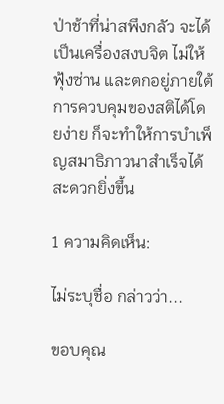ป่าช้าที่น่าสพึงกลัว จะได้เป็นเครื่องสงบจิต ไม่ให้ฟุ้งซ่าน และตกอยู่ภายใต้การควบคุมของสติได้โดยง่าย ก็จะทำให้การบำเพ็ญสมาธิภาวนาสำเร็จได้สะดวกยิ่งขึ้น

1 ความคิดเห็น:

ไม่ระบุชื่อ กล่าวว่า...

ขอบคุณ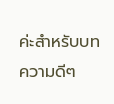ค่ะสำหรับบทความดีๆ